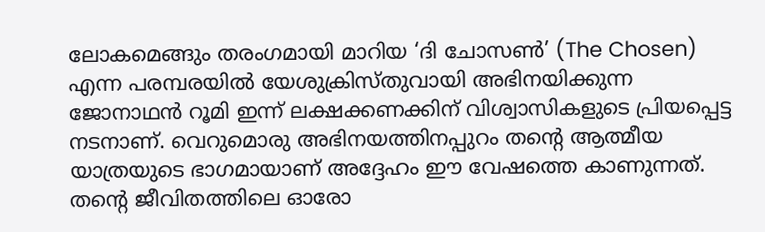ലോകമെങ്ങും തരംഗമായി മാറിയ ‘ദി ചോസൺ’ (The Chosen) എന്ന പരമ്പരയിൽ യേശുക്രിസ്തുവായി അഭിനയിക്കുന്ന ജോനാഥൻ റൂമി ഇന്ന് ലക്ഷക്കണക്കിന് വിശ്വാസികളുടെ പ്രിയപ്പെട്ട നടനാണ്. വെറുമൊരു അഭിനയത്തിനപ്പുറം തന്റെ ആത്മീയ യാത്രയുടെ ഭാഗമായാണ് അദ്ദേഹം ഈ വേഷത്തെ കാണുന്നത്. തന്റെ ജീവിതത്തിലെ ഓരോ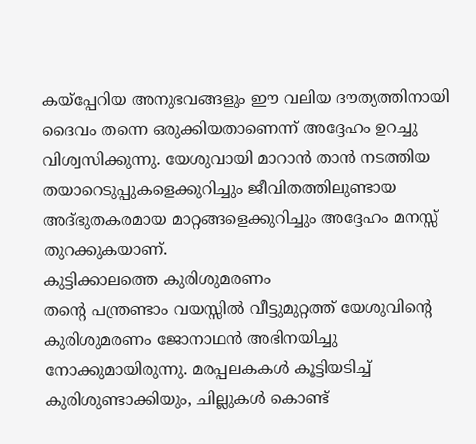കയ്പ്പേറിയ അനുഭവങ്ങളും ഈ വലിയ ദൗത്യത്തിനായി ദൈവം തന്നെ ഒരുക്കിയതാണെന്ന് അദ്ദേഹം ഉറച്ചു വിശ്വസിക്കുന്നു. യേശുവായി മാറാൻ താൻ നടത്തിയ തയാറെടുപ്പുകളെക്കുറിച്ചും ജീവിതത്തിലുണ്ടായ അദ്ഭുതകരമായ മാറ്റങ്ങളെക്കുറിച്ചും അദ്ദേഹം മനസ്സ് തുറക്കുകയാണ്.
കുട്ടിക്കാലത്തെ കുരിശുമരണം
തന്റെ പന്ത്രണ്ടാം വയസ്സിൽ വീട്ടുമുറ്റത്ത് യേശുവിന്റെ കുരിശുമരണം ജോനാഥൻ അഭിനയിച്ചു നോക്കുമായിരുന്നു. മരപ്പലകകൾ കൂട്ടിയടിച്ച് കുരിശുണ്ടാക്കിയും, ചില്ലുകൾ കൊണ്ട്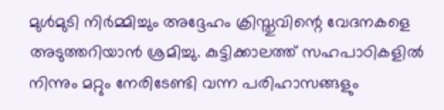മുൾമുടി നിർമ്മിച്ചും അദ്ദേഹം ക്രിസ്തുവിന്റെ വേദനകളെ അടുത്തറിയാൻ ശ്രമിച്ചു. കുട്ടിക്കാലത്ത് സഹപാഠികളിൽ നിന്നും മറ്റും നേരിടേണ്ടി വന്ന പരിഹാസങ്ങളും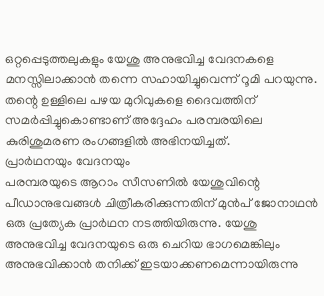ഒറ്റപ്പെടുത്തലുകളും യേശു അനുഭവിച്ച വേദനകളെ മനസ്സിലാക്കാൻ തന്നെ സഹായിച്ചുവെന്ന് റൂമി പറയുന്നു. തന്റെ ഉള്ളിലെ പഴയ മുറിവുകളെ ദൈവത്തിന് സമർപ്പിച്ചുകൊണ്ടാണ് അദ്ദേഹം പരമ്പരയിലെ കുരിശുമരണ രംഗങ്ങളിൽ അഭിനയിച്ചത്.
പ്രാർഥനയും വേദനയും
പരമ്പരയുടെ ആറാം സീസണിൽ യേശുവിന്റെ പീഡാനുഭവങ്ങൾ ചിത്രീകരിക്കുന്നതിന് മുൻപ് ജോനാഥൻ ഒരു പ്രത്യേക പ്രാർഥന നടത്തിയിരുന്നു. യേശു അനുഭവിച്ച വേദനയുടെ ഒരു ചെറിയ ഭാഗമെങ്കിലും അനുഭവിക്കാൻ തനിക്ക് ഇടയാക്കണമെന്നായിരുന്നു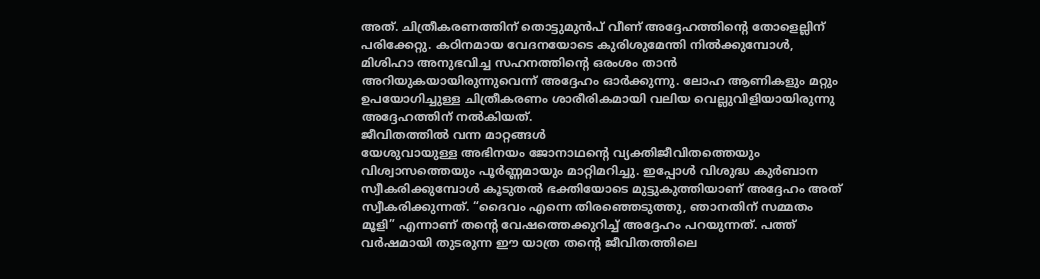അത്. ചിത്രീകരണത്തിന് തൊട്ടുമുൻപ് വീണ് അദ്ദേഹത്തിന്റെ തോളെല്ലിന് പരിക്കേറ്റു. കഠിനമായ വേദനയോടെ കുരിശുമേന്തി നിൽക്കുമ്പോൾ, മിശിഹാ അനുഭവിച്ച സഹനത്തിന്റെ ഒരംശം താൻ അറിയുകയായിരുന്നുവെന്ന് അദ്ദേഹം ഓർക്കുന്നു. ലോഹ ആണികളും മറ്റും ഉപയോഗിച്ചുള്ള ചിത്രീകരണം ശാരീരികമായി വലിയ വെല്ലുവിളിയായിരുന്നു അദ്ദേഹത്തിന് നൽകിയത്.
ജീവിതത്തിൽ വന്ന മാറ്റങ്ങൾ
യേശുവായുള്ള അഭിനയം ജോനാഥന്റെ വ്യക്തിജീവിതത്തെയും വിശ്വാസത്തെയും പൂർണ്ണമായും മാറ്റിമറിച്ചു. ഇപ്പോൾ വിശുദ്ധ കുർബാന സ്വീകരിക്കുമ്പോൾ കൂടുതൽ ഭക്തിയോടെ മുട്ടുകുത്തിയാണ് അദ്ദേഹം അത് സ്വീകരിക്കുന്നത്. “ദൈവം എന്നെ തിരഞ്ഞെടുത്തു, ഞാനതിന് സമ്മതം മൂളി” എന്നാണ് തന്റെ വേഷത്തെക്കുറിച്ച് അദ്ദേഹം പറയുന്നത്. പത്ത് വർഷമായി തുടരുന്ന ഈ യാത്ര തന്റെ ജീവിതത്തിലെ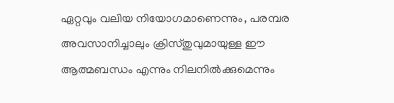ഏറ്റവും വലിയ നിയോഗമാണെന്നും, പരമ്പര അവസാനിച്ചാലും ക്രിസ്തുവുമായുള്ള ഈ ആത്മബന്ധം എന്നും നിലനിൽക്കുമെന്നും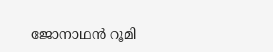ജോനാഥൻ റൂമി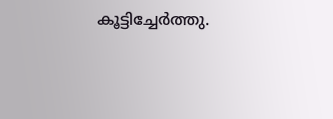കൂട്ടിച്ചേർത്തു.